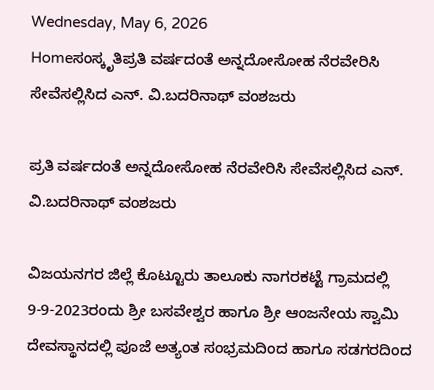Wednesday, May 6, 2026
Homeಸಂಸ್ಕೃತಿಪ್ರತಿ ವರ್ಷದಂತೆ ಅನ್ನದೋಸೋಹ ನೆರವೇರಿಸಿ ಸೇವೆಸಲ್ಲಿಸಿದ ಎನ್. ವಿ.ಬದರಿನಾಥ್ ವಂಶಜರು

ಪ್ರತಿ ವರ್ಷದಂತೆ ಅನ್ನದೋಸೋಹ ನೆರವೇರಿಸಿ ಸೇವೆಸಲ್ಲಿಸಿದ ಎನ್. ವಿ.ಬದರಿನಾಥ್ ವಂಶಜರು

ವಿಜಯನಗರ ಜಿಲ್ಲೆ ಕೊಟ್ಟೂರು ತಾಲೂಕು ನಾಗರಕಟ್ಟೆ ಗ್ರಾಮದಲ್ಲಿ 9-9-2023ರಂದು ಶ್ರೀ ಬಸವೇಶ್ವರ ಹಾಗೂ ಶ್ರೀ ಆಂಜನೇಯ ಸ್ವಾಮಿ ದೇವಸ್ಥಾನದಲ್ಲಿ ಪೂಜೆ ಅತ್ಯಂತ ಸಂಭ್ರಮದಿಂದ ಹಾಗೂ ಸಡಗರದಿಂದ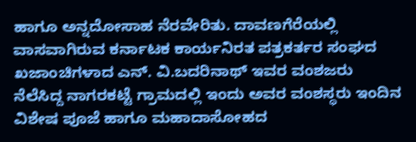ಹಾಗೂ ಅನ್ನದೋಸಾಹ ನೆರವೇರಿತು. ದಾವಣಗೆರೆಯಲ್ಲಿ ವಾಸವಾಗಿರುವ ಕರ್ನಾಟಕ ಕಾರ್ಯನಿರತ ಪತ್ರಕರ್ತರ ಸಂಘದ ಖಜಾಂಚಿಗಳಾದ ಎನ್. ವಿ.ಬದರಿನಾಥ್ ಇವರ ವಂಶಜರು ನೆಲೆಸಿದ್ದ ನಾಗರಕಟ್ಟೆ ಗ್ರಾಮದಲ್ಲಿ ಇಂದು ಅವರ ವಂಶಸ್ಥರು ಇಂದಿನ ವಿಶೇಷ ಪೂಜೆ ಹಾಗೂ ಮಹಾದಾಸೋಹದ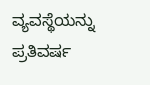ವ್ಯವಸ್ಥೆಯನ್ನು ಪ್ರತಿವರ್ಷ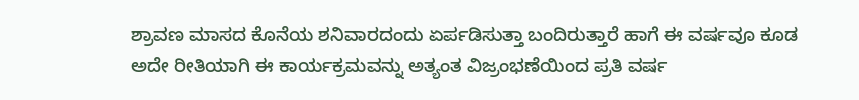ಶ್ರಾವಣ ಮಾಸದ ಕೊನೆಯ ಶನಿವಾರದಂದು ಏರ್ಪಡಿಸುತ್ತಾ ಬಂದಿರುತ್ತಾರೆ ಹಾಗೆ ಈ ವರ್ಷವೂ ಕೂಡ ಅದೇ ರೀತಿಯಾಗಿ ಈ ಕಾರ್ಯಕ್ರಮವನ್ನು ಅತ್ಯಂತ ವಿಜ್ರಂಭಣೆಯಿಂದ ಪ್ರತಿ ವರ್ಷ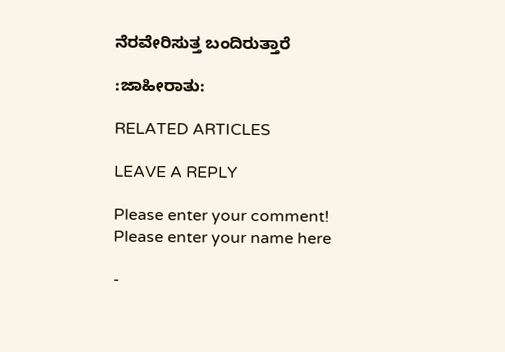ನೆರವೇರಿಸುತ್ತ ಬಂದಿರುತ್ತಾರೆ

:ಜಾಹೀರಾತು:

RELATED ARTICLES

LEAVE A REPLY

Please enter your comment!
Please enter your name here

-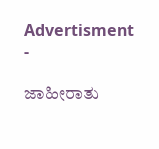Advertisment -

ಜಾಹೀರಾತು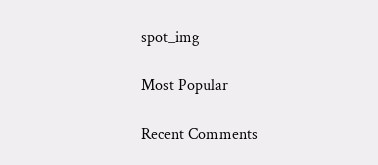spot_img

Most Popular

Recent Comments